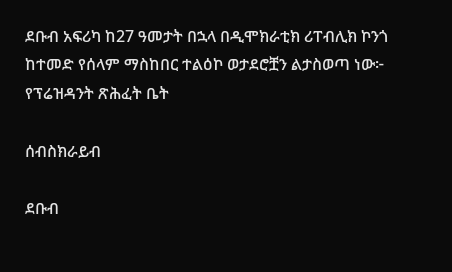ደቡብ አፍሪካ ከ27 ዓመታት በኋላ በዲሞክራቲክ ሪፐብሊክ ኮንጎ ከተመድ የሰላም ማስከበር ተልዕኮ ወታደሮቿን ልታስወጣ ነው፦ የፕሬዝዳንት ጽሕፈት ቤት

ሰብስክራይብ

ደቡብ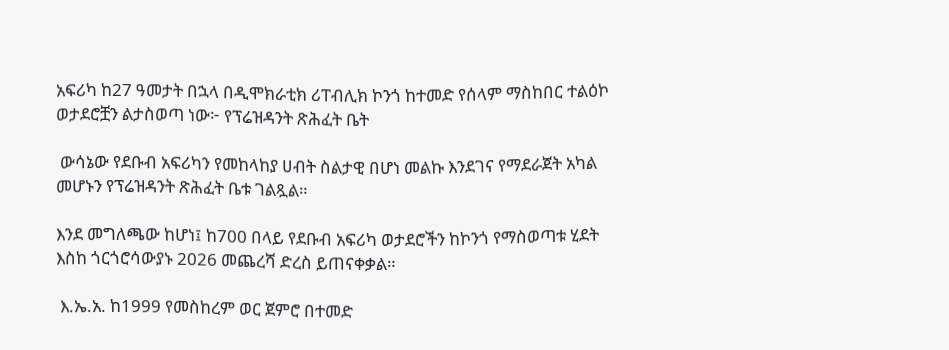አፍሪካ ከ27 ዓመታት በኋላ በዲሞክራቲክ ሪፐብሊክ ኮንጎ ከተመድ የሰላም ማስከበር ተልዕኮ ወታደሮቿን ልታስወጣ ነው፦ የፕሬዝዳንት ጽሕፈት ቤት

 ውሳኔው የደቡብ አፍሪካን የመከላከያ ሀብት ስልታዊ በሆነ መልኩ እንደገና የማደራጀት አካል መሆኑን የፕሬዝዳንት ጽሕፈት ቤቱ ገልጿል።

እንደ መግለጫው ከሆነ፤ ከ700 በላይ የደቡብ አፍሪካ ወታደሮችን ከኮንጎ የማስወጣቱ ሂደት እስከ ጎርጎሮሳውያኑ 2026 መጨረሻ ድረስ ይጠናቀቃል።

 እ.ኤ.አ. ከ1999 የመስከረም ወር ጀምሮ በተመድ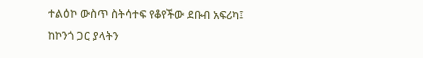ተልዕኮ ውስጥ ስትሳተፍ የቆየችው ደቡብ አፍሪካ፤ ከኮንጎ ጋር ያላትን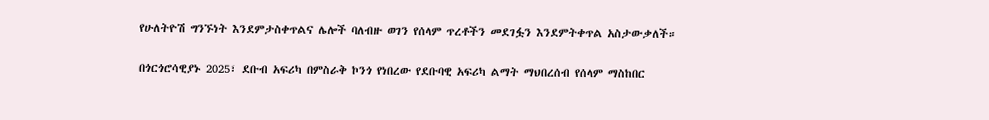የሁለትዮሽ ግንኙነት እንደምታስቀጥልና ሌሎች ባለብዙ ወገን የሰላም ጥረቶችን መደገፏን እንደምትቀጥል አስታውቃለች።

በጎርጎሮሳዊያኑ 2025፣ ደቡብ አፍሪካ በምስራቅ ኮንጎ የነበረው የደቡባዊ አፍሪካ ልማት ማህበረሰብ የሰላም ማስከበር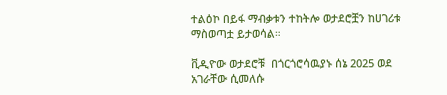ተልዕኮ በይፋ ማብቃቱን ተከትሎ ወታደሮቿን ከሀገሪቱ ማስወጣቷ ይታወሳል።

ቪዲዮው ወታደሮቹ  በጎርጎሮሳዉያኑ ሰኔ 2025 ወደ አገራቸው ሲመለሱ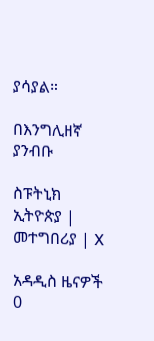ያሳያል።

በእንግሊዘኛ ያንብቡ

ስፑትኒክ ኢትዮጵያ | መተግበሪያ | X

አዳዲስ ዜናዎች
0